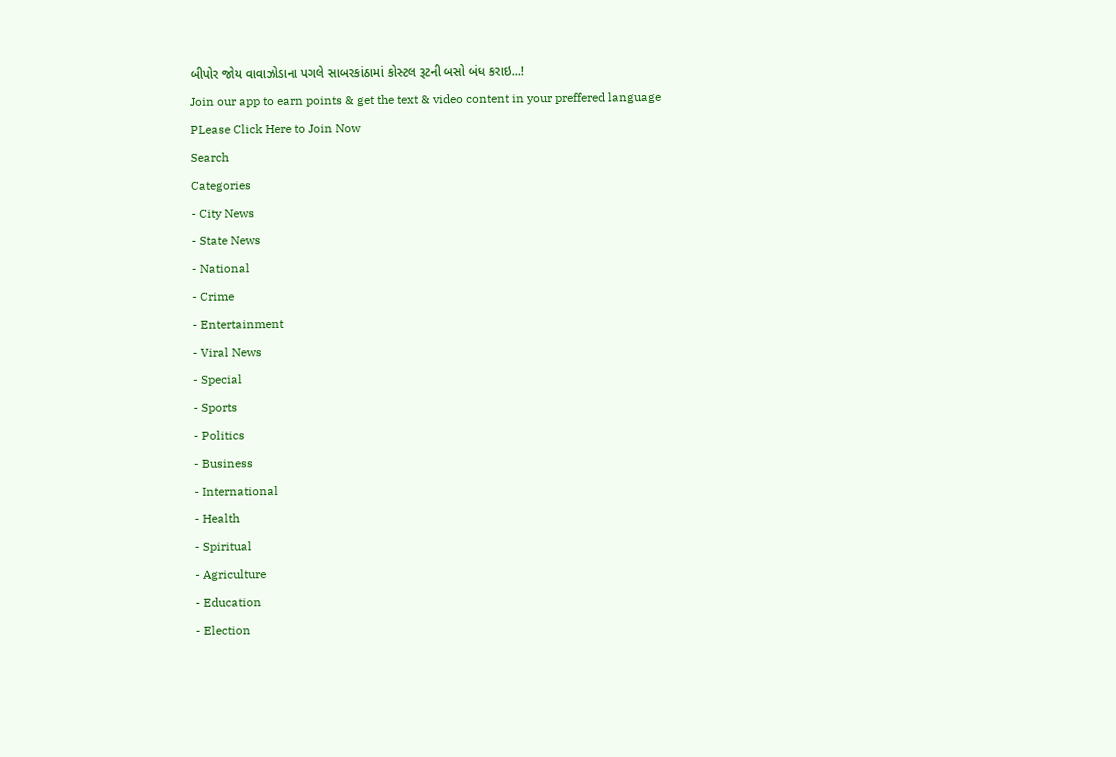બીપોર જોય વાવાઝોડાના પગલે સાબરકાંઠામાં કોસ્ટલ રૂટની બસો બંધ કરાઇ...!
Join our app to earn points & get the text & video content in your preffered language
PLease Click Here to Join Now
Search
Categories
- City News
- State News
- National
- Crime
- Entertainment
- Viral News
- Special
- Sports
- Politics
- Business
- International
- Health
- Spiritual
- Agriculture
- Education
- Election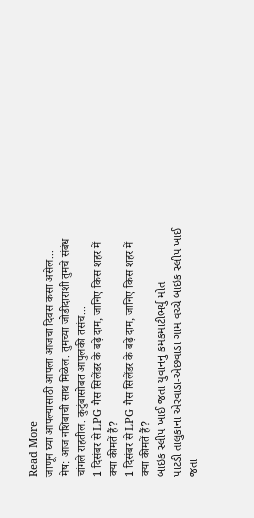Read More
जाणून घ्या आपल्यासाठी आपला आजचा दिवस कसा असेल...
मेष: आज नशिबाची साथ मिळेल. तुमच्या जोडीदाराशी तुमचे संबंध चांगले राहतील. कुटुंबासोबत आपुलकी तसंच...
1 दिसंबर से LPG गैस सिलेंडर के बढ़े दाम, जानिए किस शहर में क्या कीमतें हैं?
1 दिसंबर से LPG गैस सिलेंडर के बढ़े दाम, जानिए किस शहर में क्या कीमतें हैं?
બાઇક સ્લીપ ખાઈ જતા યુવાનનુ કમકમાટીભર્યુ મોત
પાટડી તાલુકાના એરવાડા-એછવાડા ગામ વચ્ચે બાઇક સ્લીપ ખાઈ જતા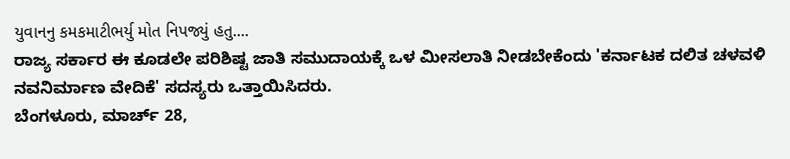યુવાનનુ કમકમાટીભર્યુ મોત નિપજ્યું હતુ....
ರಾಜ್ಯ ಸರ್ಕಾರ ಈ ಕೂಡಲೇ ಪರಿಶಿಷ್ಟ ಜಾತಿ ಸಮುದಾಯಕ್ಕೆ ಒಳ ಮೀಸಲಾತಿ ನೀಡಬೇಕೆಂದು 'ಕರ್ನಾಟಕ ದಲಿತ ಚಳವಳಿ ನವನಿರ್ಮಾಣ ವೇದಿಕೆ' ಸದಸ್ಯರು ಒತ್ತಾಯಿಸಿದರು.
ಬೆಂಗಳೂರು, ಮಾರ್ಚ್ 28,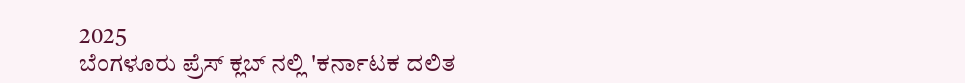2025
ಬೆಂಗಳೂರು ಪ್ರೆಸ್ ಕ್ಲಬ್ ನಲ್ಲಿ 'ಕರ್ನಾಟಕ ದಲಿತ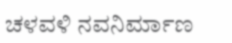ಚಳವಳಿ ನವನಿರ್ಮಾಣ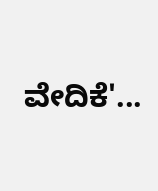ವೇದಿಕೆ'...